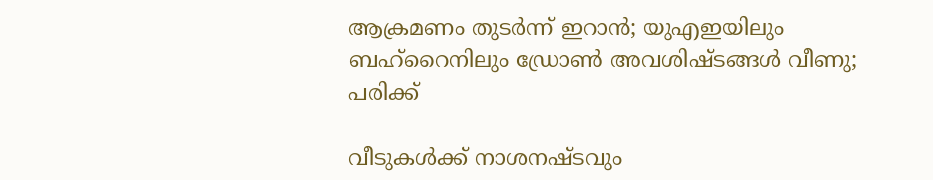ആക്രമണം തുടര്‍ന്ന് ഇറാൻ; യുഎഇയിലും ബഹ്‌റൈനിലും ഡ്രോൺ അവശിഷ്ടങ്ങൾ വീണു; പരിക്ക്

വീടുകൾക്ക് നാശനഷ്ടവും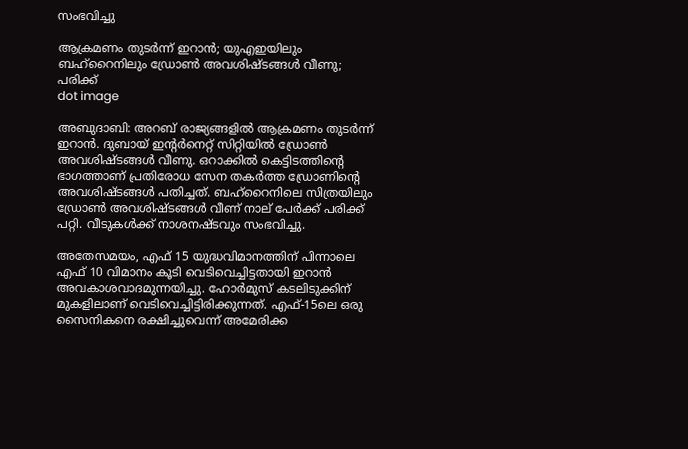സംഭവിച്ചു

ആക്രമണം തുടര്‍ന്ന് ഇറാൻ; യുഎഇയിലും ബഹ്‌റൈനിലും ഡ്രോൺ അവശിഷ്ടങ്ങൾ വീണു; പരിക്ക്
dot image

അബുദാബി: അറബ് രാജ്യങ്ങളിൽ ആക്രമണം തുടർന്ന് ഇറാൻ. ദുബായ് ഇന്റർനെറ്റ് സിറ്റിയിൽ ഡ്രോൺ അവശിഷ്ടങ്ങൾ വീണു. ഒറാക്കിൽ കെട്ടിടത്തിന്റെ ഭാഗത്താണ് പ്രതിരോധ സേന തകർത്ത ഡ്രോണിൻ്റെ അവശിഷ്ടങ്ങൾ പതിച്ചത്. ബഹ്‌റൈനിലെ സിത്രയിലും ഡ്രോൺ അവശിഷ്ടങ്ങൾ വീണ് നാല് പേർക്ക് പരിക്ക് പറ്റി. വീടുകൾക്ക് നാശനഷ്ടവും സംഭവിച്ചു.

അതേസമയം, എഫ് 15 യുദ്ധവിമാനത്തിന് പിന്നാലെ എഫ് 10 വിമാനം കൂടി വെടിവെച്ചിട്ടതായി ഇറാൻ അവകാശവാദമുന്നയിച്ചു. ഹോര്‍മുസ് കടലിടുക്കിന് മുകളിലാണ് വെടിവെച്ചിട്ടിരിക്കുന്നത്. എഫ്-15ലെ ഒരു സൈനികനെ രക്ഷിച്ചുവെന്ന് അമേരിക്ക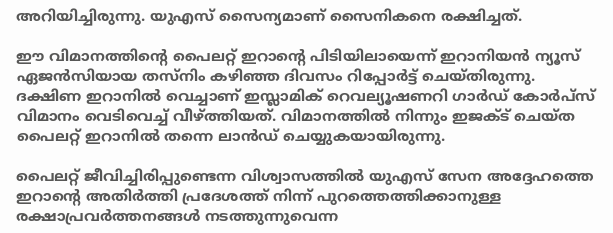അറിയിച്ചിരുന്നു. യുഎസ് സൈന്യമാണ് സൈനികനെ രക്ഷിച്ചത്.

ഈ വിമാനത്തിന്റെ പൈലറ്റ് ഇറാന്റെ പിടിയിലായെന്ന് ഇറാനിയന്‍ ന്യൂസ് ഏജന്‍സിയായ തസ്നിം കഴിഞ്ഞ ദിവസം റിപ്പോര്‍ട്ട് ചെയ്തിരുന്നു. ദക്ഷിണ ഇറാനില്‍ വെച്ചാണ് ഇസ്ലാമിക് റെവല്യൂഷണറി ഗാര്‍ഡ് കോര്‍പ്സ് വിമാനം വെടിവെച്ച് വീഴ്ത്തിയത്. വിമാനത്തില്‍ നിന്നും ഇജക്ട് ചെയ്ത പൈലറ്റ് ഇറാനില്‍ തന്നെ ലാന്‍ഡ് ചെയ്യുകയായിരുന്നു.

പൈലറ്റ് ജീവിച്ചിരിപ്പുണ്ടെന്ന വിശ്വാസത്തില്‍ യുഎസ് സേന അദ്ദേഹത്തെ ഇറാന്റെ അതിര്‍ത്തി പ്രദേശത്ത് നിന്ന് പുറത്തെത്തിക്കാനുള്ള രക്ഷാപ്രവര്‍ത്തനങ്ങള്‍ നടത്തുന്നുവെന്ന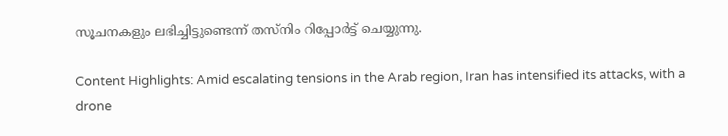സൂചനകളും ലഭിച്ചിട്ടുണ്ടെന്ന് തസ്നിം റിപ്പോര്‍ട്ട് ചെയ്യുന്നു.

Content Highlights: Amid escalating tensions in the Arab region, Iran has intensified its attacks, with a drone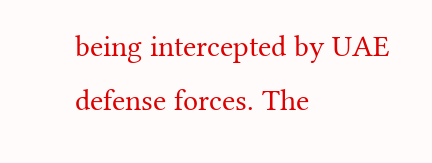being intercepted by UAE defense forces. The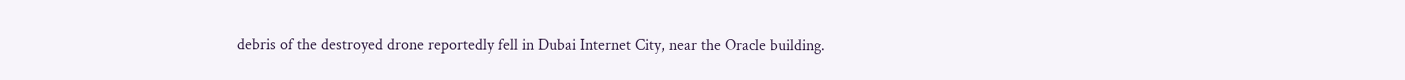debris of the destroyed drone reportedly fell in Dubai Internet City, near the Oracle building.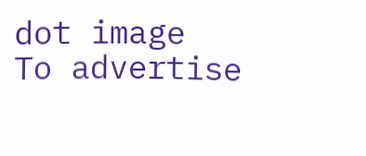dot image
To advertise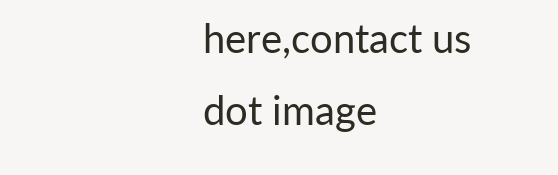here,contact us
dot image